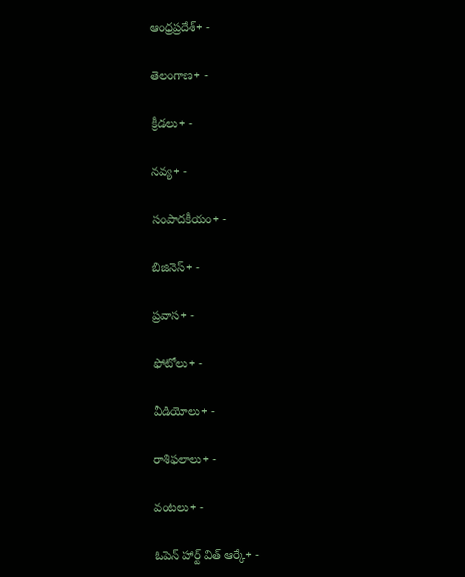ఆంధ్రప్రదేశ్+ -

తెలంగాణ+ -

క్రీడలు+ -

నవ్య+ -

సంపాదకీయం+ -

బిజినెస్+ -

ప్రవాస+ -

ఫోటోలు+ -

వీడియోలు+ -

రాశిఫలాలు+ -

వంటలు+ -

ఓపెన్ హార్ట్ విత్ ఆర్కే+ -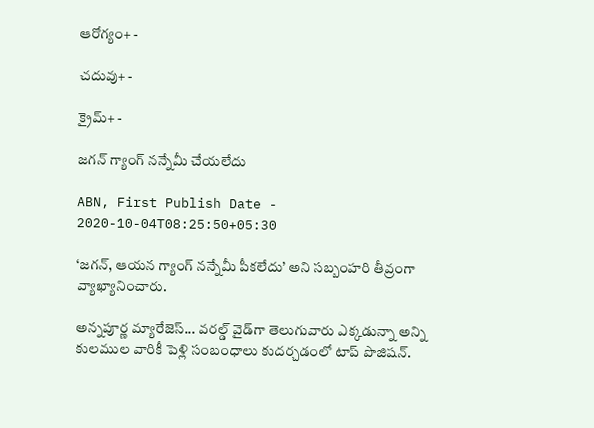ఆరోగ్యం+ -

చదువు+ -

క్రైమ్+ -

జగన్‌ గ్యాంగ్‌ నన్నేమీ చేయలేదు

ABN, First Publish Date - 2020-10-04T08:25:50+05:30

‘జగన్‌, ఆయన గ్యాంగ్‌ నన్నేమీ పీకలేదు’ అని సబ్బంహరి తీవ్రంగా వ్యాఖ్యానించారు.

అన్నపూర్ణ మ్యారేజెస్... వరల్డ్ వైడ్‌గా తెలుగువారు ఎక్కడున్నా అన్ని కులముల వారికీ పెళ్లి సంబంధాలు కుదర్చడంలో టాప్ పొజిషన్.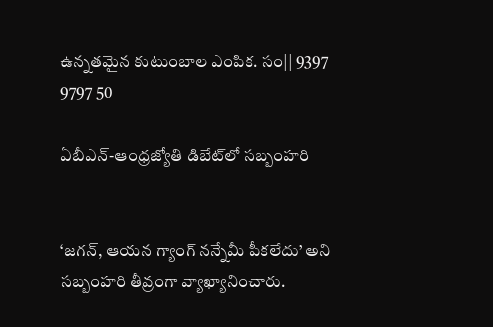ఉన్నతమైన కుటుంబాల ఎంపిక. సం|| 9397 9797 50

ఏబీఎన్‌-ఆంధ్రజ్యోతి డిబేట్‌లో సబ్బంహరి


‘జగన్‌, ఆయన గ్యాంగ్‌ నన్నేమీ పీకలేదు’ అని సబ్బంహరి తీవ్రంగా వ్యాఖ్యానించారు.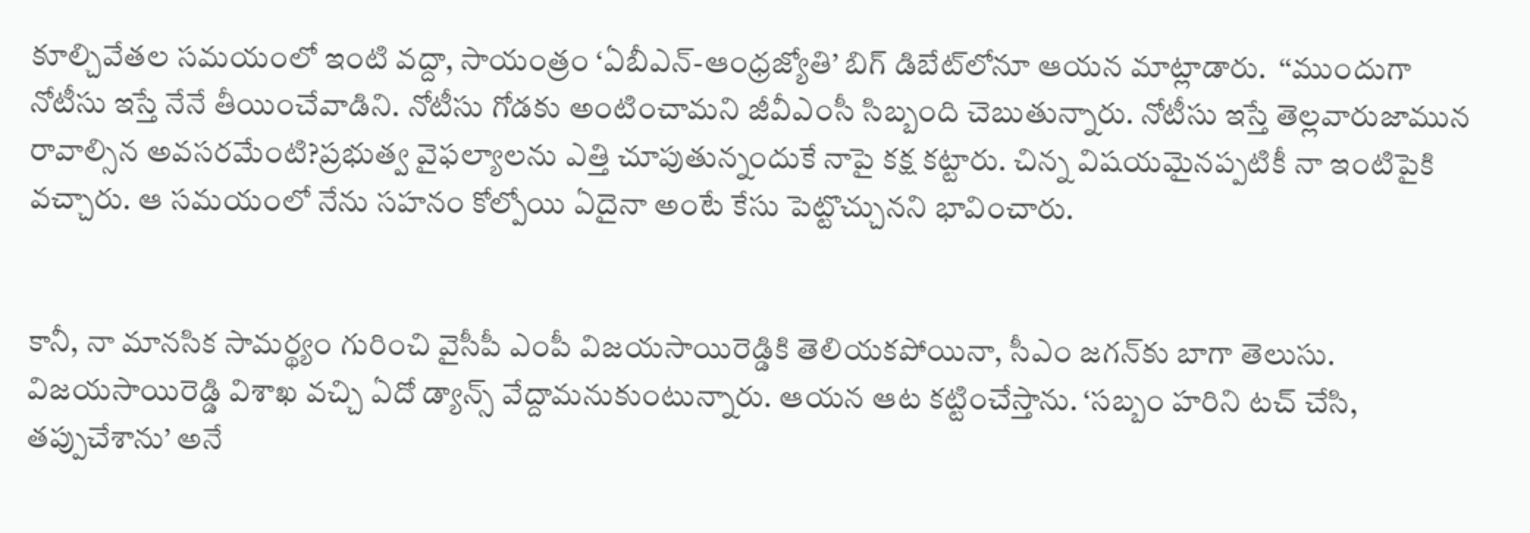కూల్చివేతల సమయంలో ఇంటి వద్దా, సాయంత్రం ‘ఏబీఎన్‌-ఆంధ్రజ్యోతి’ బిగ్‌ డిబేట్‌లోనూ ఆయన మాట్లాడారు.  ‘‘ముందుగా నోటీసు ఇస్తే నేనే తీయించేవాడిని. నోటీసు గోడకు అంటించామని జీవీఎంసీ సిబ్బంది చెబుతున్నారు. నోటీసు ఇస్తే తెల్లవారుజామున రావాల్సిన అవసరమేంటి?ప్రభుత్వ వైఫల్యాలను ఎత్తి చూపుతున్నందుకే నాపై కక్ష కట్టారు. చిన్న విషయమైనప్పటికీ నా ఇంటిపైకి వచ్చారు. ఆ సమయంలో నేను సహనం కోల్పోయి ఏదైనా అంటే కేసు పెట్టొచ్చునని భావించారు.


కానీ, నా మానసిక సామర్థ్యం గురించి వైసీపీ ఎంపీ విజయసాయిరెడ్డికి తెలియకపోయినా, సీఎం జగన్‌కు బాగా తెలుసు. విజయసాయిరెడ్డి విశాఖ వచ్చి ఏదో డ్యాన్స్‌ వేద్దామనుకుంటున్నారు. ఆయన ఆట కట్టించేస్తాను. ‘సబ్బం హరిని టచ్‌ చేసి, తప్పుచేశాను’ అనే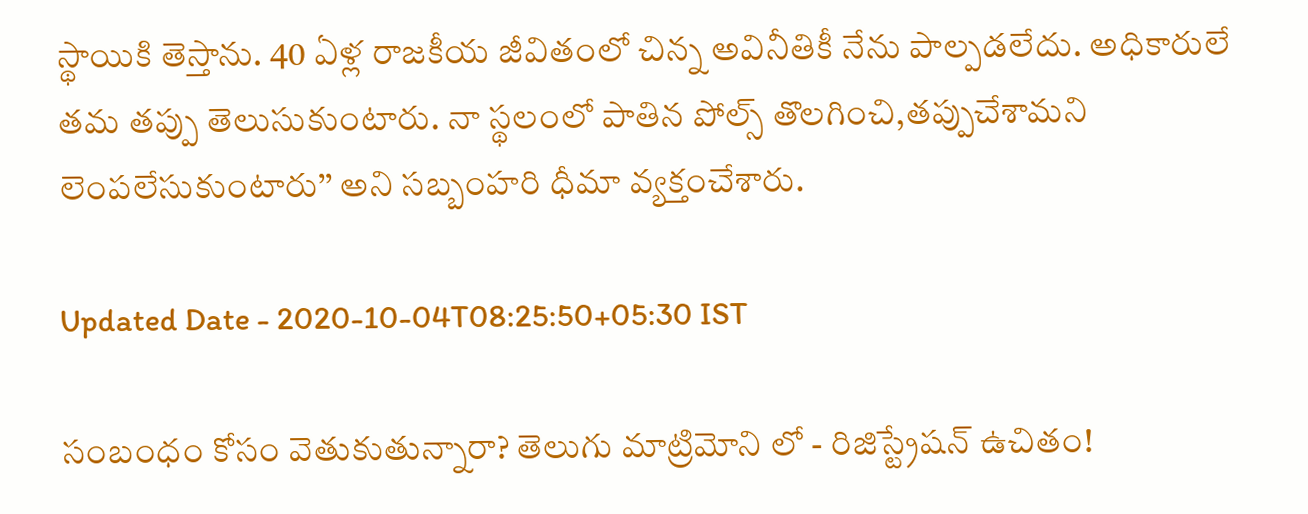స్థాయికి తెస్తాను. 40 ఏళ్ల రాజకీయ జీవితంలో చిన్న అవినీతికీ నేను పాల్పడలేదు. అధికారులే తమ తప్పు తెలుసుకుంటారు. నా స్థలంలో పాతిన పోల్స్‌ తొలగించి,తప్పుచేశామని లెంపలేసుకుంటారు’’ అని సబ్బంహరి ధీమా వ్యక్తంచేశారు.

Updated Date - 2020-10-04T08:25:50+05:30 IST

సంబంధం కోసం వెతుకుతున్నారా? తెలుగు మాట్రిమోని లో - రిజిస్ట్రేషన్ ఉచితం!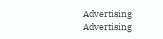Advertising
Advertising